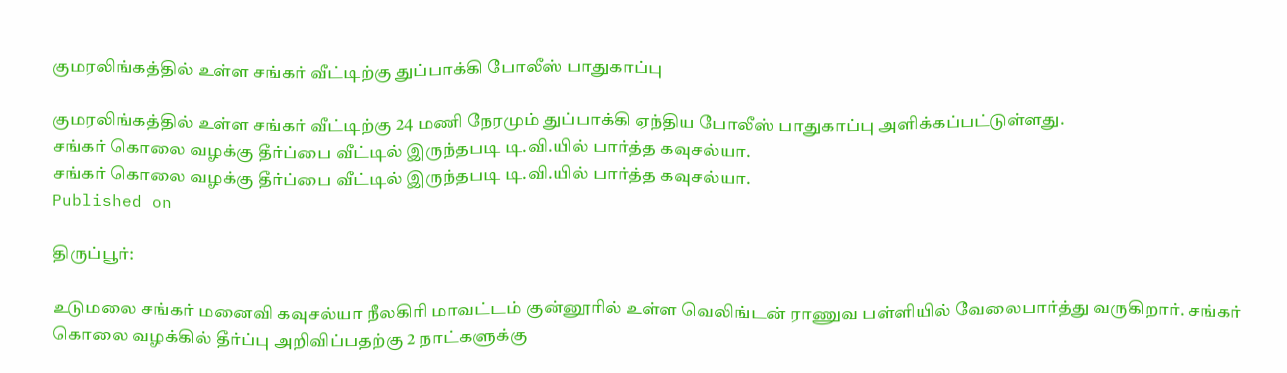குமரலிங்கத்தில் உள்ள சங்கர் வீட்டிற்கு துப்பாக்கி போலீஸ் பாதுகாப்பு

குமரலிங்கத்தில் உள்ள சங்கர் வீட்டிற்கு 24 மணி நேரமும் துப்பாக்கி ஏந்திய போலீஸ் பாதுகாப்பு அளிக்கப்பட்டுள்ளது.
சங்கர் கொலை வழக்கு தீர்ப்பை வீட்டில் இருந்தபடி டி.வி.யில் பார்த்த கவுசல்யா.
சங்கர் கொலை வழக்கு தீர்ப்பை வீட்டில் இருந்தபடி டி.வி.யில் பார்த்த கவுசல்யா.
Published on

திருப்பூர்:

உடுமலை சங்கர் மனைவி கவுசல்யா நீலகிரி மாவட்டம் குன்னூரில் உள்ள வெலிங்டன் ராணுவ பள்ளியில் வேலைபார்த்து வருகிறார். சங்கர் கொலை வழக்கில் தீர்ப்பு அறிவிப்பதற்கு 2 நாட்களுக்கு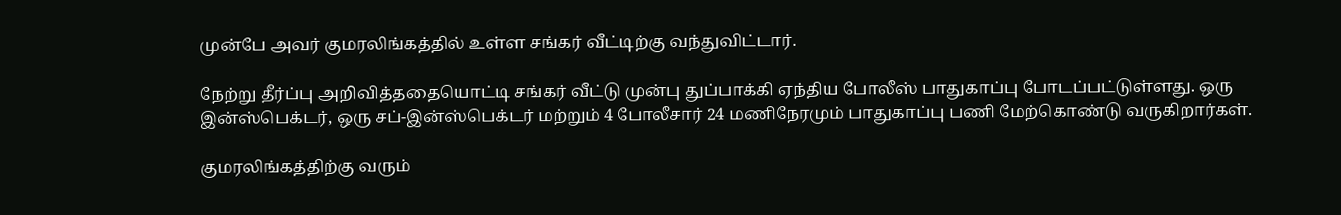முன்பே அவர் குமரலிங்கத்தில் உள்ள சங்கர் வீட்டிற்கு வந்துவிட்டார்.

நேற்று தீர்ப்பு அறிவித்ததையொட்டி சங்கர் வீட்டு முன்பு துப்பாக்கி ஏந்திய போலீஸ் பாதுகாப்பு போடப்பட்டுள்ளது. ஒரு இன்ஸ்பெக்டர், ஒரு சப்-இன்ஸ்பெக்டர் மற்றும் 4 போலீசார் 24 மணிநேரமும் பாதுகாப்பு பணி மேற்கொண்டு வருகிறார்கள்.

குமரலிங்கத்திற்கு வரும்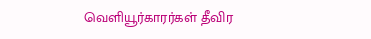வெளியூர்காரர்கள் தீவிர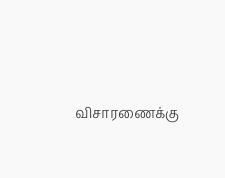விசாரணைக்கு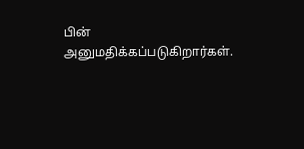பின் அனுமதிக்கப்படுகிறார்கள்.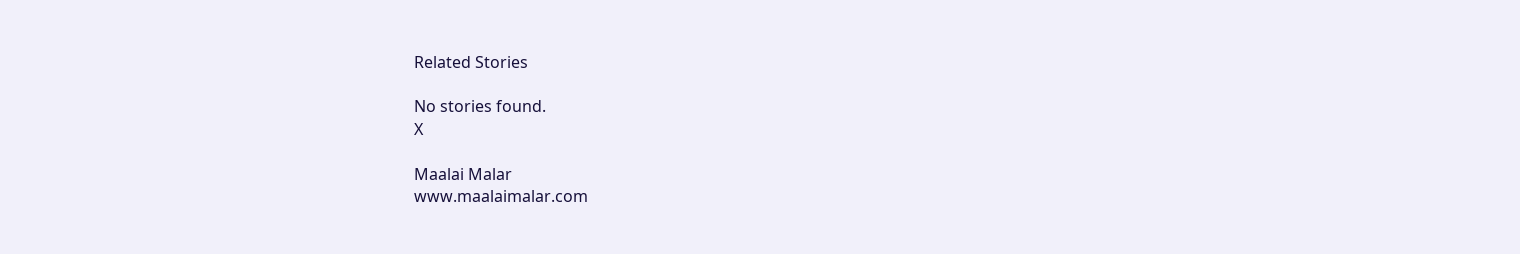Related Stories

No stories found.
X

Maalai Malar
www.maalaimalar.com